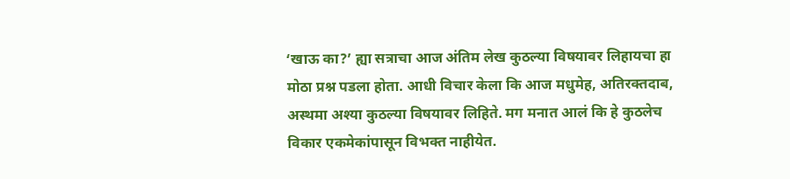‘खाऊ का?’ ह्या सत्राचा आज अंतिम लेख कुठल्या विषयावर लिहायचा हा मोठा प्रश्न पडला होता. आधी विचार केला कि आज मधुमेह, अतिरक्तदाब, अस्थमा अश्या कुठल्या विषयावर लिहिते. मग मनात आलं कि हे कुठलेच विकार एकमेकांपासून विभक्त नाहीयेत.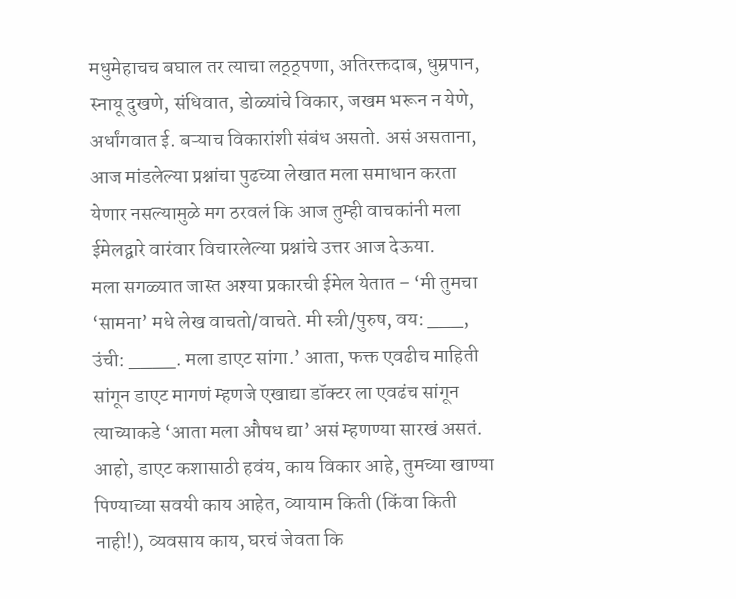मधुमेहाचच बघाल तर त्याचा लठ्ठ्पणा, अतिरक्तदाब, धुम्रपान, स्नायू दुखणे, संधिवात, डोळ्यांचे विकार, जखम भरून न येणे, अर्धांगवात ई. बऱ्याच विकारांशी संबंध असतो. असं असताना, आज मांडलेल्या प्रश्नांचा पुढच्या लेखात मला समाधान करता येणार नसल्यामुळे मग ठरवलं कि आज तुम्ही वाचकांनी मला ईमेलद्वारे वारंवार विचारलेल्या प्रश्नांचे उत्तर आज देऊया.
मला सगळ्यात जास्त अश्या प्रकारची ईमेल येतात – ‘मी तुमचा ‘सामना’ मधे लेख वाचतो/वाचते. मी स्त्री/पुरुष, वय: ___, उंची: ____. मला डाएट सांगा.’ आता, फक्त एवढीच माहिती सांगून डाएट मागणं म्हणजे एखाद्या डॉक्टर ला एवढंच सांगून त्याच्याकडे ‘आता मला औषध द्या’ असं म्हणण्या सारखं असतं. आहो, डाएट कशासाठी हवंय, काय विकार आहे, तुमच्या खाण्या पिण्याच्या सवयी काय आहेत, व्यायाम किती (किंवा किती नाही!), व्यवसाय काय, घरचं जेवता कि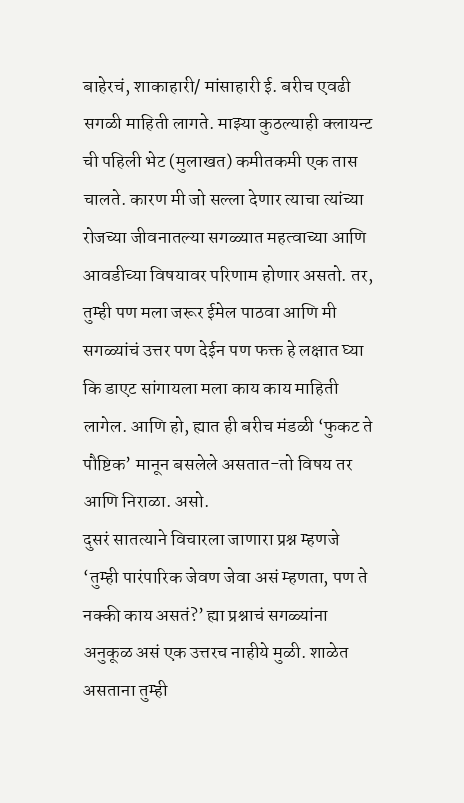बाहेरचं, शाकाहारी/ मांसाहारी ई. बरीच एवढी सगळी माहिती लागते. माझ्या कुठल्याही क्लायन्ट ची पहिली भेट (मुलाखत) कमीतकमी एक तास चालते. कारण मी जो सल्ला देणार त्याचा त्यांच्या रोजच्या जीवनातल्या सगळ्यात महत्वाच्या आणि आवडीच्या विषयावर परिणाम होणार असतो. तर, तुम्ही पण मला जरूर ईमेल पाठवा आणि मी सगळ्यांचं उत्तर पण देईन पण फक्त हे लक्षात घ्या कि डाएट सांगायला मला काय काय माहिती लागेल. आणि हो, ह्यात ही बरीच मंडळी ‘फुकट ते पौष्टिक’ मानून बसलेले असतात-तो विषय तर आणि निराळा. असो.
दुसरं सातत्याने विचारला जाणारा प्रश्न म्हणजे ‘तुम्ही पारंपारिक जेवण जेवा असं म्हणता, पण ते नक्की काय असतं?’ ह्या प्रश्नाचं सगळ्यांना अनुकूळ असं एक उत्तरच नाहीये मुळी. शाळेत असताना तुम्ही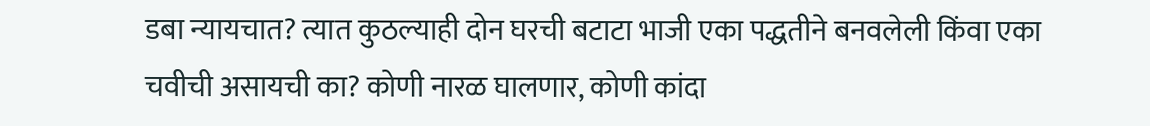डबा न्यायचात? त्यात कुठल्याही दोन घरची बटाटा भाजी एका पद्धतीने बनवलेली किंवा एका चवीची असायची का? कोणी नारळ घालणार, कोणी कांदा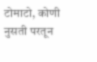टोमाटो, कोणी नुसती परतून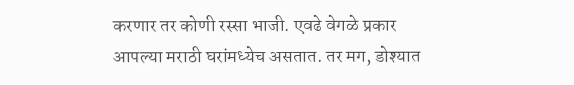करणार तर कोणी रस्सा भाजी. एवढे वेगळे प्रकार आपल्या मराठी घरांमध्येच असतात. तर मग, डोश्यात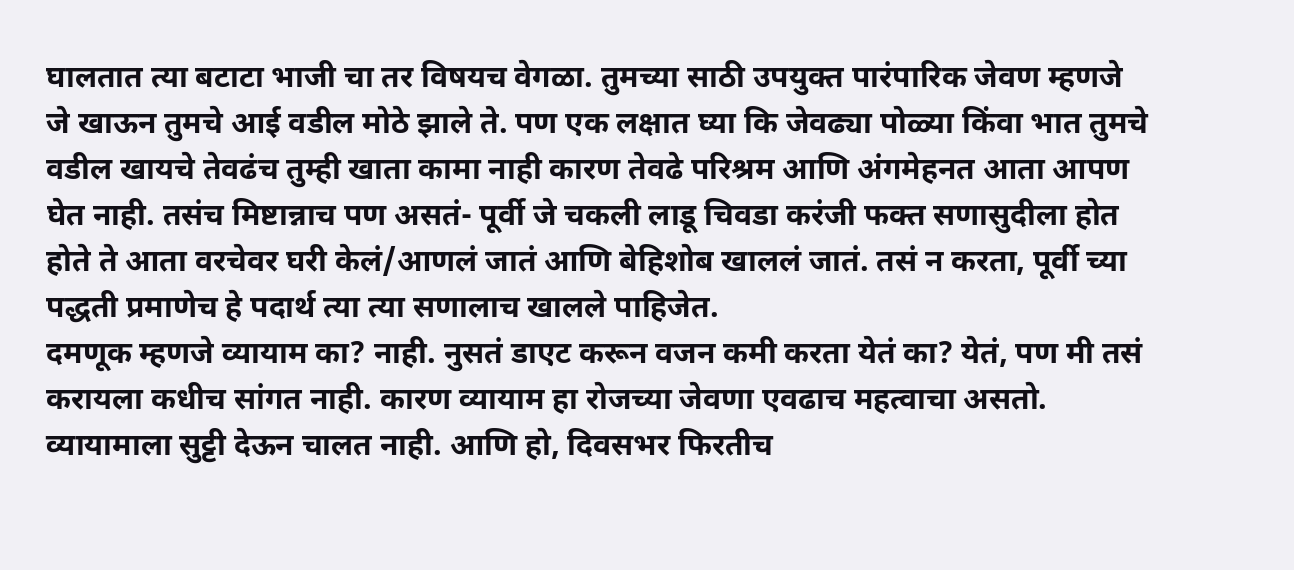घालतात त्या बटाटा भाजी चा तर विषयच वेगळा. तुमच्या साठी उपयुक्त पारंपारिक जेवण म्हणजे जे खाऊन तुमचे आई वडील मोठे झाले ते. पण एक लक्षात घ्या कि जेवढ्या पोळ्या किंवा भात तुमचे वडील खायचे तेवढंच तुम्ही खाता कामा नाही कारण तेवढे परिश्रम आणि अंगमेहनत आता आपण घेत नाही. तसंच मिष्टान्नाच पण असतं- पूर्वी जे चकली लाडू चिवडा करंजी फक्त सणासुदीला होत होते ते आता वरचेवर घरी केलं/आणलं जातं आणि बेहिशोब खाललं जातं. तसं न करता, पूर्वी च्या पद्धती प्रमाणेच हे पदार्थ त्या त्या सणालाच खालले पाहिजेत.
दमणूक म्हणजे व्यायाम का? नाही. नुसतं डाएट करून वजन कमी करता येतं का? येतं, पण मी तसं करायला कधीच सांगत नाही. कारण व्यायाम हा रोजच्या जेवणा एवढाच महत्वाचा असतो. व्यायामाला सुट्टी देऊन चालत नाही. आणि हो, दिवसभर फिरतीच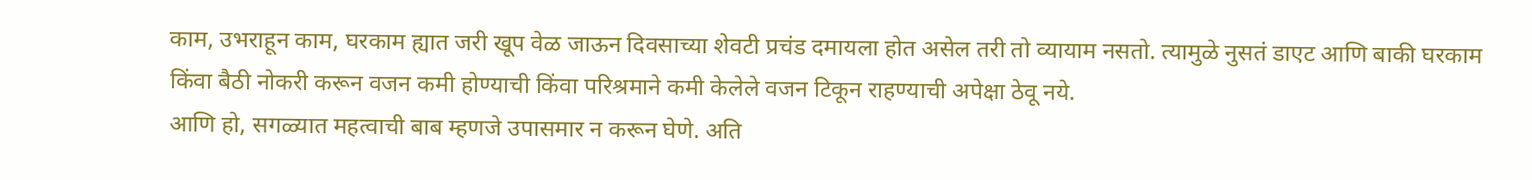काम, उभराहून काम, घरकाम ह्यात जरी खूप वेळ जाऊन दिवसाच्या शेवटी प्रचंड दमायला होत असेल तरी तो व्यायाम नसतो. त्यामुळे नुसतं डाएट आणि बाकी घरकाम किंवा बैठी नोकरी करून वजन कमी होण्याची किंवा परिश्रमाने कमी केलेले वजन टिकून राहण्याची अपेक्षा ठेवू नये.
आणि हो, सगळ्यात महत्वाची बाब म्हणजे उपासमार न करून घेणे. अति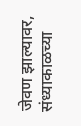जेवण झाल्यावर, संध्याकाळच्या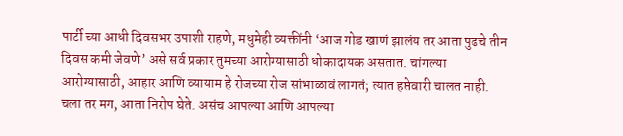पार्टी च्या आधी दिवसभर उपाशी राहणे, मधुमेही व्यक्तींनी ‘आज गोड खाणं झालंय तर आता पुढचे तीन दिवस कमी जेवणे’ असे सर्व प्रकार तुमच्या आरोग्यासाठी धोकादायक असतात. चांगल्या आरोग्यासाठी, आहार आणि व्यायाम हे रोजच्या रोज सांभाळावं लागतं; त्यात हप्तेवारी चालत नाही.
चला तर मग, आता निरोप घेते. असंच आपल्या आणि आपल्या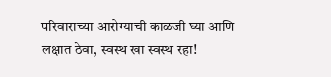परिवाराच्या आरोग्याची काळजी घ्या आणि लक्षात ठेवा, स्वस्थ खा स्वस्थ रहा!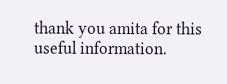thank you amita for this useful information.